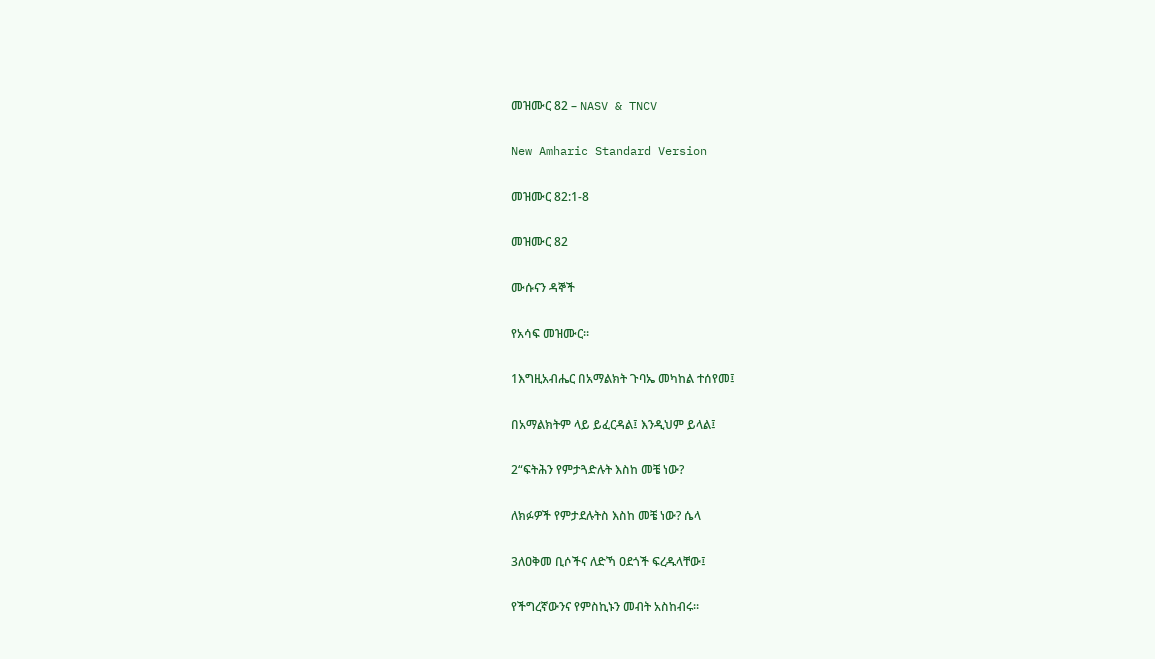መዝሙር 82 – NASV & TNCV

New Amharic Standard Version

መዝሙር 82:1-8

መዝሙር 82

ሙሱናን ዳኞች

የአሳፍ መዝሙር።

1እግዚአብሔር በአማልክት ጉባኤ መካከል ተሰየመ፤

በአማልክትም ላይ ይፈርዳል፤ እንዲህም ይላል፤

2“ፍትሕን የምታጓድሉት እስከ መቼ ነው?

ለክፉዎች የምታደሉትስ እስከ መቼ ነው? ሴላ

3ለዐቅመ ቢሶችና ለድኻ ዐደጎች ፍረዱላቸው፤

የችግረኛውንና የምስኪኑን መብት አስከብሩ።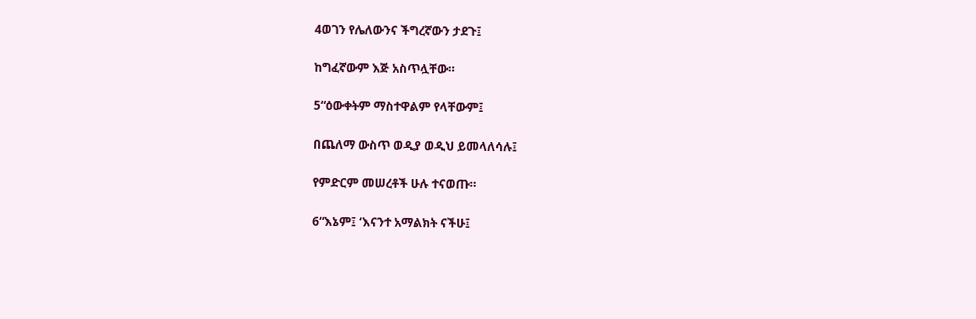4ወገን የሌለውንና ችግረኛውን ታደጉ፤

ከግፈኛውም እጅ አስጥሏቸው።

5“ዕውቀትም ማስተዋልም የላቸውም፤

በጨለማ ውስጥ ወዲያ ወዲህ ይመላለሳሉ፤

የምድርም መሠረቶች ሁሉ ተናወጡ።

6“እኔም፤ ‘እናንተ አማልክት ናችሁ፤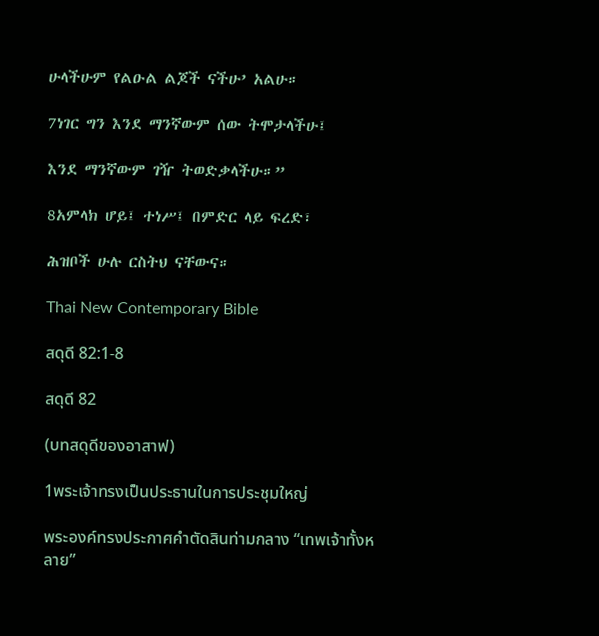ሁላችሁም የልዑል ልጆች ናችሁ’ አልሁ።

7ነገር ግን እንደ ማንኛውም ሰው ትሞታላችሁ፤

እንደ ማንኛውም ገዥ ትወድቃላችሁ።”

8አምላክ ሆይ፤ ተነሥ፤ በምድር ላይ ፍረድ፣

ሕዝቦች ሁሉ ርስትህ ናቸውና።

Thai New Contemporary Bible

สดุดี 82:1-8

สดุดี 82

(บทสดุดีของอาสาฟ)

1พระเจ้าทรงเป็นประธานในการประชุมใหญ่

พระองค์ทรงประกาศคำตัดสินท่ามกลาง “เทพเจ้าทั้งหลาย”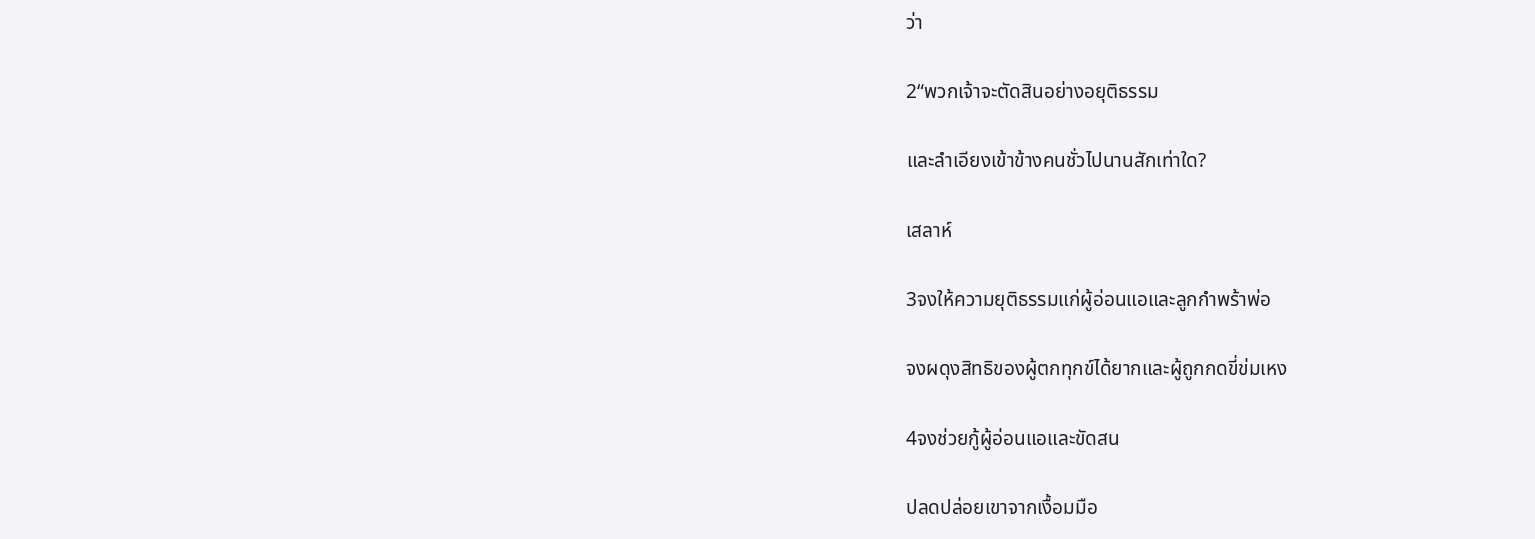ว่า

2“พวกเจ้าจะตัดสินอย่างอยุติธรรม

และลำเอียงเข้าข้างคนชั่วไปนานสักเท่าใด?

เสลาห์

3จงให้ความยุติธรรมแก่ผู้อ่อนแอและลูกกำพร้าพ่อ

จงผดุงสิทธิของผู้ตกทุกข์ได้ยากและผู้ถูกกดขี่ข่มเหง

4จงช่วยกู้ผู้อ่อนแอและขัดสน

ปลดปล่อยเขาจากเงื้อมมือ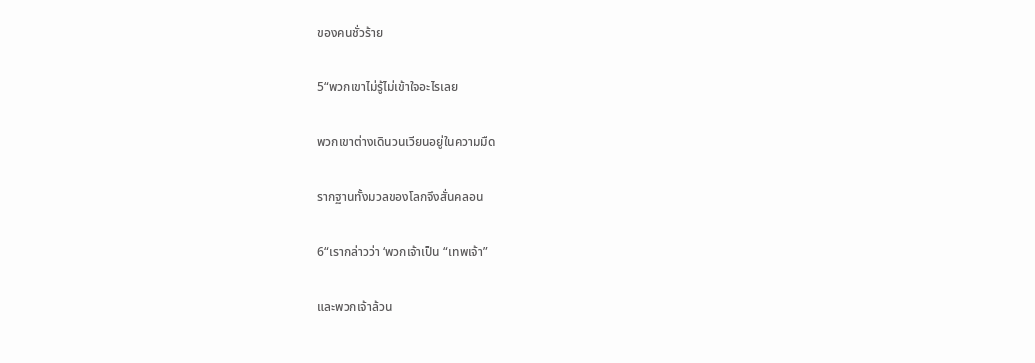ของคนชั่วร้าย

5“พวกเขาไม่รู้ไม่เข้าใจอะไรเลย

พวกเขาต่างเดินวนเวียนอยู่ในความมืด

รากฐานทั้งมวลของโลกจึงสั่นคลอน

6“เรากล่าวว่า ‘พวกเจ้าเป็น “เทพเจ้า”

และพวกเจ้าล้วน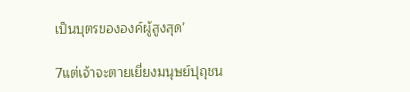เป็นบุตรขององค์ผู้สูงสุด’

7แต่เจ้าจะตายเยี่ยงมนุษย์ปุถุชน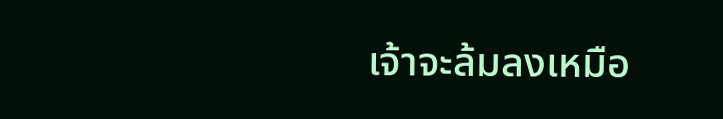เจ้าจะล้มลงเหมือ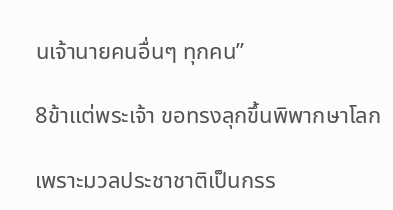นเจ้านายคนอื่นๆ ทุกคน”

8ข้าแต่พระเจ้า ขอทรงลุกขึ้นพิพากษาโลก

เพราะมวลประชาชาติเป็นกรร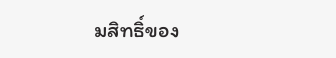มสิทธิ์ของ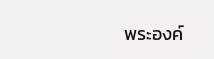พระองค์